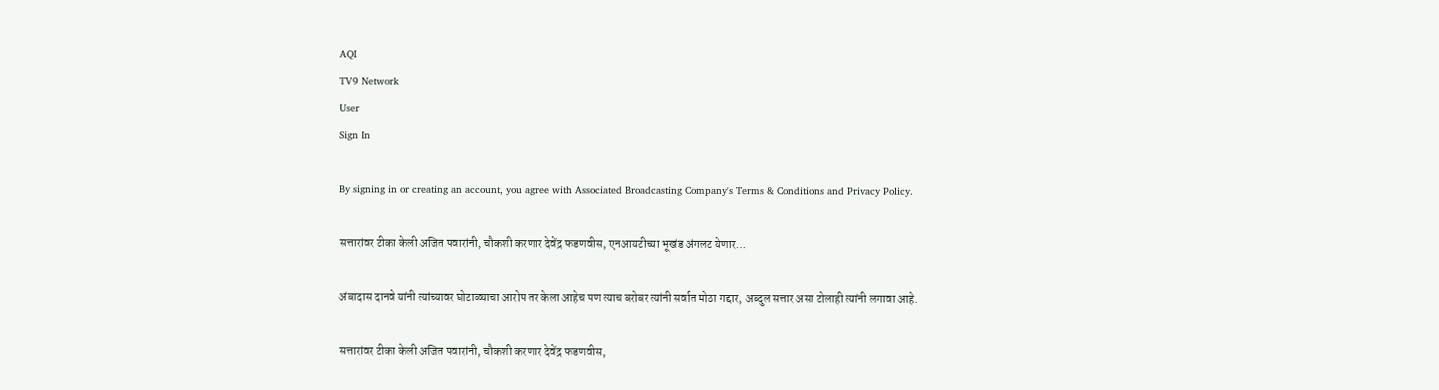AQI
TV9 Network
User
Sign In

By signing in or creating an account, you agree with Associated Broadcasting Company's Terms & Conditions and Privacy Policy.

सत्तारांवर टीका केली अजित पवारांनी, चौकशी करणार देवेंद्र फडणवीस, एनआयटीच्या भूखंड अंगलट येणार…

अंबादास दानवे यांनी त्यांच्यावर घोटाळ्याचा आरोप तर केला आहेच पण त्याच बरोबर त्यांनी सर्वात मोठा गद्दार, अब्दुल सत्तार असा टोलाही त्यांनी लगावा आहे.

सत्तारांवर टीका केली अजित पवारांनी, चौकशी करणार देवेंद्र फडणवीस,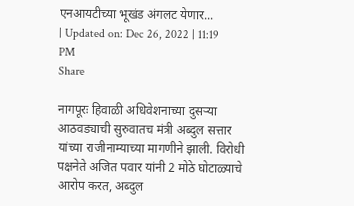एनआयटीच्या भूखंड अंगलट येणार...
| Updated on: Dec 26, 2022 | 11:19 PM
Share

नागपूरः हिवाळी अधिवेशनाच्या दुसऱ्या आठवड्याची सुरुवातच मंत्री अब्दुल सत्तार यांच्या राजीनाम्याच्या मागणीने झाली. विरोधी पक्षनेते अजित पवार यांनी 2 मोठे घोटाळ्याचे आरोप करत, अब्दुल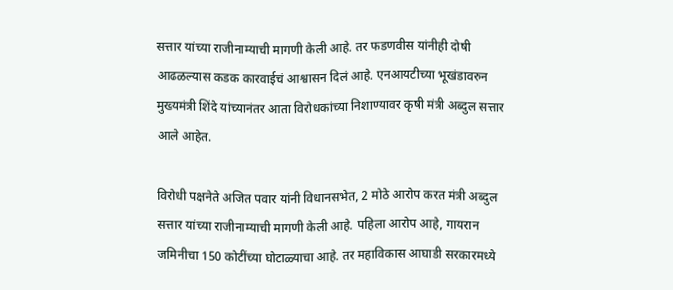सत्तार यांच्या राजीनाम्याची मागणी केली आहे. तर फडणवीस यांनीही दोषी आढळल्यास कडक कारवाईचं आश्वासन दिलं आहे. एनआयटीच्या भूखंडावरुन मुख्यमंत्री शिंदे यांच्यानंतर आता विरोधकांच्या निशाण्यावर कृषी मंत्री अब्दुल सत्तार आले आहेत.

विरोधी पक्षनेते अजित पवार यांनी विधानसभेत, 2 मोठे आरोप करत मंत्री अब्दुल सत्तार यांच्या राजीनाम्याची मागणी केली आहे. पहिला आरोप आहे, गायरान जमिनीचा 150 कोटींच्या घोटाळ्याचा आहे. तर महाविकास आघाडी सरकारमध्ये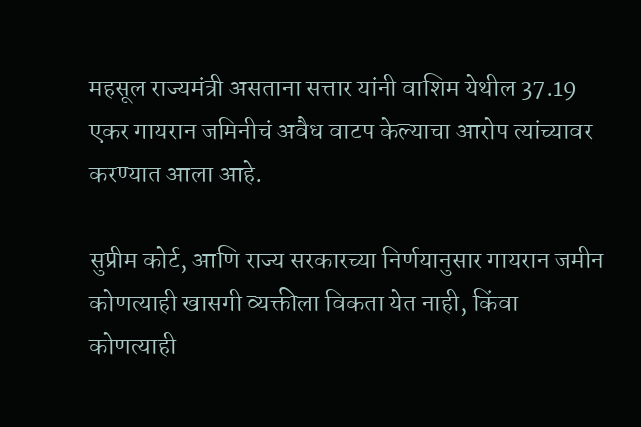महसूल राज्यमंत्री असताना सत्तार यांनी वाशिम येथील 37.19 एकर गायरान जमिनीचं अवैध वाटप केल्याचा आरोप त्यांच्यावर करण्यात आला आहे.

सुप्रीम कोर्ट, आणि राज्य सरकारच्या निर्णयानुसार गायरान जमीन कोणत्याही खासगी व्यक्तीला विकता येत नाही, किंवा कोणत्याही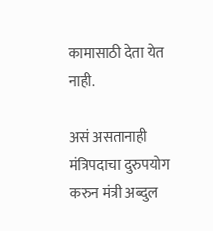कामासाठी देता येत नाही.

असं असतानाही मंत्रिपदाचा दुरुपयोग करुन मंत्री अब्दुल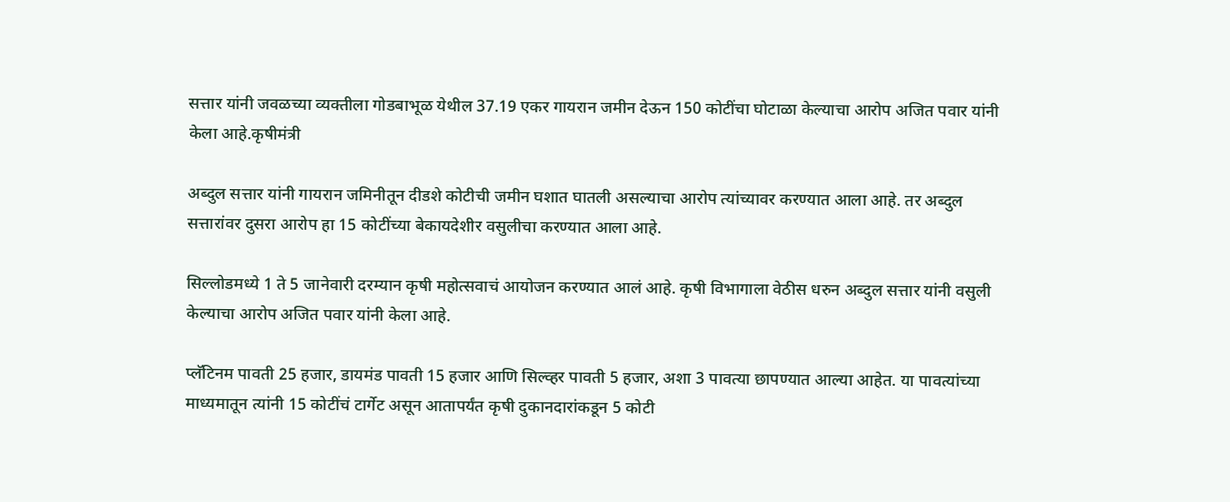सत्तार यांनी जवळच्या व्यक्तीला गोडबाभूळ येथील 37.19 एकर गायरान जमीन देऊन 150 कोटींचा घोटाळा केल्याचा आरोप अजित पवार यांनी केला आहे.कृषीमंत्री

अब्दुल सत्तार यांनी गायरान जमिनीतून दीडशे कोटीची जमीन घशात घातली असल्याचा आरोप त्यांच्यावर करण्यात आला आहे. तर अब्दुल सत्तारांवर दुसरा आरोप हा 15 कोटींच्या बेकायदेशीर वसुलीचा करण्यात आला आहे.

सिल्लोडमध्ये 1 ते 5 जानेवारी दरम्यान कृषी महोत्सवाचं आयोजन करण्यात आलं आहे. कृषी विभागाला वेठीस धरुन अब्दुल सत्तार यांनी वसुली केल्याचा आरोप अजित पवार यांनी केला आहे.

प्लॅटिनम पावती 25 हजार, डायमंड पावती 15 हजार आणि सिल्व्हर पावती 5 हजार, अशा 3 पावत्या छापण्यात आल्या आहेत. या पावत्यांच्या माध्यमातून त्यांनी 15 कोटींचं टार्गेट असून आतापर्यंत कृषी दुकानदारांकडून 5 कोटी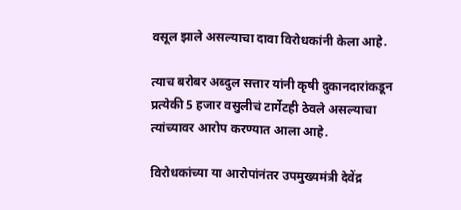वसूल झाले असल्याचा दावा विरोधकांनी केला आहे.

त्याच बरोबर अब्दुल सत्तार यांनी कृषी दुकानदारांकडून प्रत्येकी 5 हजार वसुलीचं टार्गेटही ठेवले असल्याचा त्यांच्यावर आरोप करण्यात आला आहे.

विरोधकांच्या या आरोपांनंतर उपमुख्यमंत्री देवेंद्र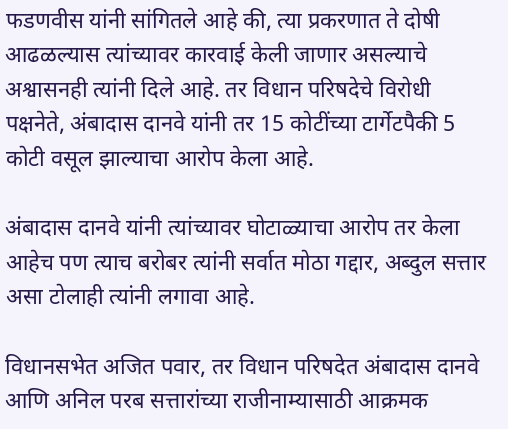फडणवीस यांनी सांगितले आहे की, त्या प्रकरणात ते दोषी आढळल्यास त्यांच्यावर कारवाई केली जाणार असल्याचे अश्वासनही त्यांनी दिले आहे. तर विधान परिषदेचे विरोधी पक्षनेते, अंबादास दानवे यांनी तर 15 कोटींच्या टार्गेटपैकी 5 कोटी वसूल झाल्याचा आरोप केला आहे.

अंबादास दानवे यांनी त्यांच्यावर घोटाळ्याचा आरोप तर केला आहेच पण त्याच बरोबर त्यांनी सर्वात मोठा गद्दार, अब्दुल सत्तार असा टोलाही त्यांनी लगावा आहे.

विधानसभेत अजित पवार, तर विधान परिषदेत अंबादास दानवे आणि अनिल परब सत्तारांच्या राजीनाम्यासाठी आक्रमक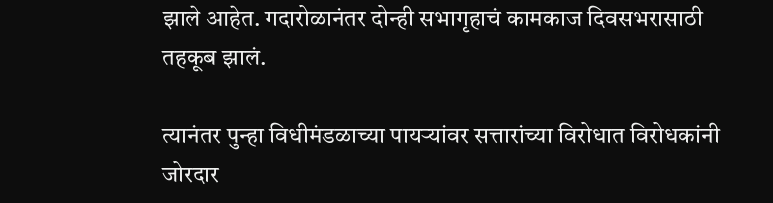झाले आहेत. गदारोळानंतर दोन्ही सभागृहाचं कामकाज दिवसभरासाठी तहकूब झालं.

त्यानंतर पुन्हा विधीमंडळाच्या पायऱ्यांवर सत्तारांच्या विरोधात विरोधकांनी जोरदार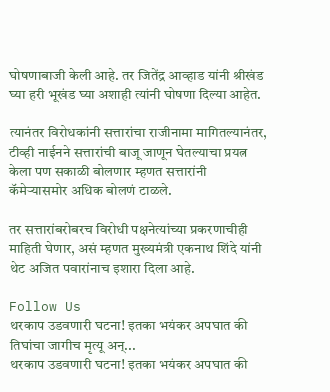घोषणाबाजी केली आहे. तर जितेंद्र आव्हाड यांनी श्रीखंड घ्या हरी भूखंड घ्या अशाही त्यांनी घोषणा दिल्या आहेत.

त्यानंतर विरोधकांनी सत्तारांचा राजीनामा मागितल्यानंतर, टीव्ही नाईनने सत्तारांची बाजू जाणून घेतल्याचा प्रयत्न केला पण सकाळी बोलणार म्हणत सत्तारांनी कॅमेऱ्यासमोर अधिक बोलणं टाळले.

तर सत्तारांबरोबरच विरोधी पक्षनेत्यांच्या प्रकरणाचीही माहिती घेणार, असं म्हणत मुख्यमंत्री एकनाथ शिंदे यांनी थेट अजित पवारांनाच इशारा दिला आहे.

Follow Us
थरकाप उडवणारी घटना! इतका भयंकर अपघात की तिघांचा जागीच मृत्यू अन्...
थरकाप उडवणारी घटना! इतका भयंकर अपघात की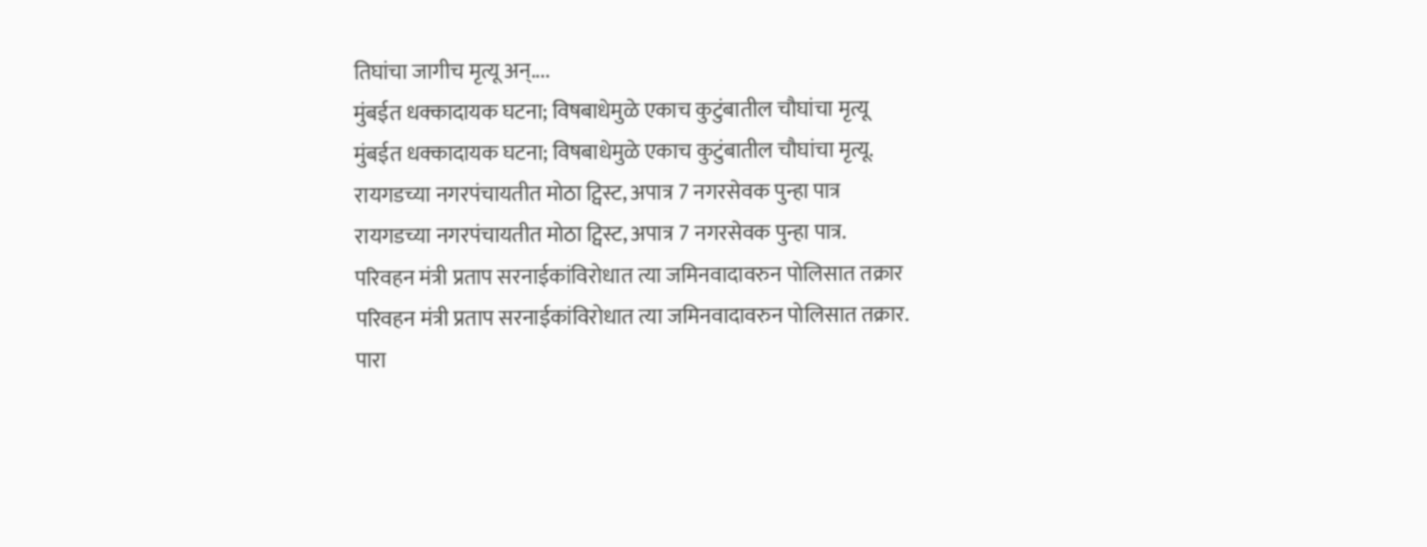तिघांचा जागीच मृत्यू अन्....
मुंबईत धक्कादायक घटना; विषबाधेमुळे एकाच कुटुंबातील चौघांचा मृत्यू
मुंबईत धक्कादायक घटना; विषबाधेमुळे एकाच कुटुंबातील चौघांचा मृत्यू.
रायगडच्या नगरपंचायतीत मोठा ट्विस्ट, अपात्र 7 नगरसेवक पुन्हा पात्र
रायगडच्या नगरपंचायतीत मोठा ट्विस्ट, अपात्र 7 नगरसेवक पुन्हा पात्र.
परिवहन मंत्री प्रताप सरनाईकांविरोधात त्या जमिनवादावरुन पोलिसात तक्रार
परिवहन मंत्री प्रताप सरनाईकांविरोधात त्या जमिनवादावरुन पोलिसात तक्रार.
पारा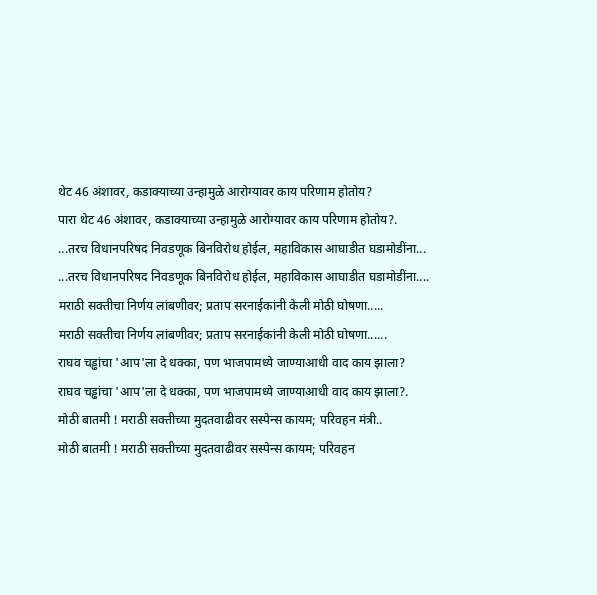थेट 46 अंशावर, कडाक्याच्या उन्हामुळे आरोग्यावर काय परिणाम होतोय?
पारा थेट 46 अंशावर, कडाक्याच्या उन्हामुळे आरोग्यावर काय परिणाम होतोय?.
...तरच विधानपरिषद निवडणूक बिनविरोध होईल, महाविकास आघाडीत घडामोडींना...
...तरच विधानपरिषद निवडणूक बिनविरोध होईल, महाविकास आघाडीत घडामोडींना....
मराठी सक्तीचा निर्णय लांबणीवर; प्रताप सरनाईकांनी केली मोठी घोषणा.....
मराठी सक्तीचा निर्णय लांबणीवर; प्रताप सरनाईकांनी केली मोठी घोषणा......
राघव चड्ढांचा 'आप'ला दे धक्का, पण भाजपामध्ये जाण्याआधी वाद काय झाला?
राघव चड्ढांचा 'आप'ला दे धक्का, पण भाजपामध्ये जाण्याआधी वाद काय झाला?.
मोठी बातमी ! मराठी सक्तीच्या मुदतवाढीवर सस्पेन्स कायम; परिवहन मंत्री..
मोठी बातमी ! मराठी सक्तीच्या मुदतवाढीवर सस्पेन्स कायम; परिवहन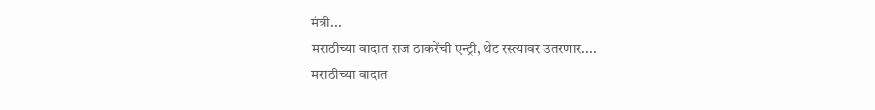मंत्री...
मराठीच्या वादात राज ठाकरेंची एन्ट्री, थेट रस्त्यावर उतरणार....
मराठीच्या वादात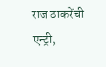राज ठाकरेंची एन्ट्री,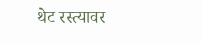थेट रस्त्यावर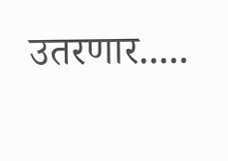उतरणार.....